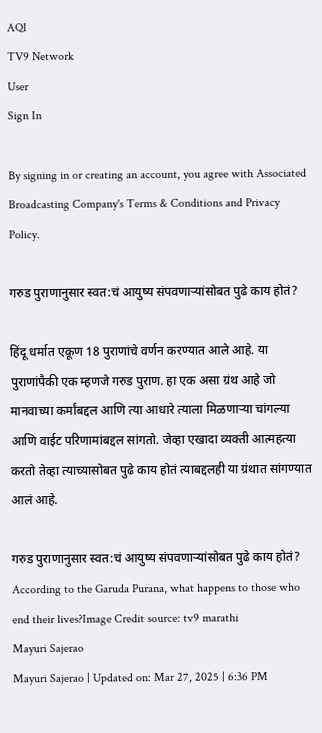AQI
TV9 Network
User
Sign In

By signing in or creating an account, you agree with Associated Broadcasting Company's Terms & Conditions and Privacy Policy.

गरुड पुराणानुसार स्वत:चं आयुष्य संपवणाऱ्यांसोबत पुढे काय होतं?

हिंदू धर्मात एकूण 18 पुराणांचे वर्णन करण्यात आले आहे. या पुराणांपैकी एक म्हणजे गरुड पुराण. हा एक असा ग्रंथ आहे जो मानवाच्या कर्मांबद्दल आणि त्या आधारे त्याला मिळणाऱ्या चांगल्या आणि वाईट परिणामांबद्दल सांगतो. जेव्हा एखादा व्यक्ती आत्महत्या करतो तेव्हा त्याच्यासोबत पुढे काय होतं त्याबद्दलही या ग्रंथात सांगण्यात आलं आहे.

गरुड पुराणानुसार स्वत:चं आयुष्य संपवणाऱ्यांसोबत पुढे काय होतं?
According to the Garuda Purana, what happens to those who end their lives?Image Credit source: tv9 marathi
Mayuri Sajerao
Mayuri Sajerao | Updated on: Mar 27, 2025 | 6:36 PM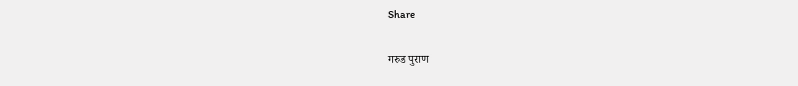Share

गरुड पुराण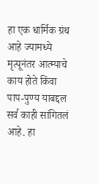हा एक धार्मिक ग्रंथ आहे ज्यामध्ये मृत्यूनंतर आत्म्याचे काय होते किंवा पाप-पुण्य याबद्दल सर्व काही सांगितलं आहे. हा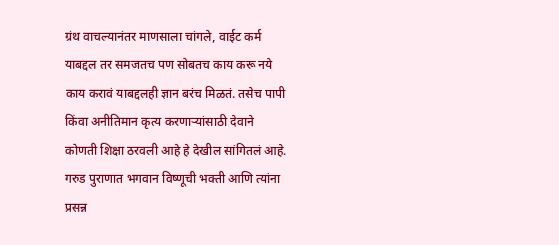ग्रंथ वाचल्यानंतर माणसाला चांगले, वाईट कर्म याबद्दल तर समजतच पण सोबतच काय करू नये काय करावं याबद्दलही ज्ञान बरंच मिळतं. तसेच पापी किंवा अनीतिमान कृत्य करणाऱ्यांसाठी देवाने कोणती शिक्षा ठरवली आहे हे देखील सांगितलं आहे. गरुड पुराणात भगवान विष्णूची भक्ती आणि त्यांना प्रसन्न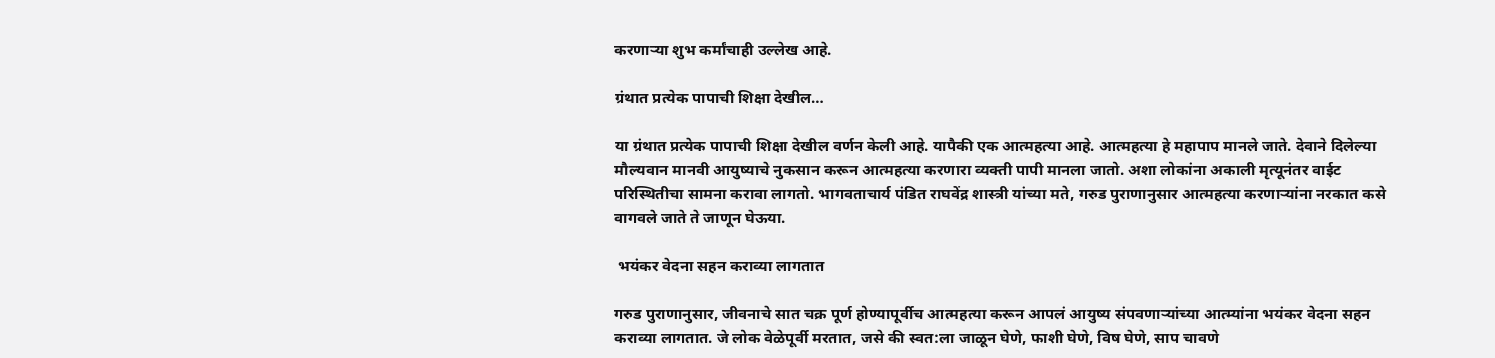करणाऱ्या शुभ कर्मांचाही उल्लेख आहे.

ग्रंथात प्रत्येक पापाची शिक्षा देखील…

या ग्रंथात प्रत्येक पापाची शिक्षा देखील वर्णन केली आहे. यापैकी एक आत्महत्या आहे. आत्महत्या हे महापाप मानले जाते. देवाने दिलेल्या मौल्यवान मानवी आयुष्याचे नुकसान करून आत्महत्या करणारा व्यक्ती पापी मानला जातो. अशा लोकांना अकाली मृत्यूनंतर वाईट परिस्थितीचा सामना करावा लागतो. भागवताचार्य पंडित राघवेंद्र शास्त्री यांच्या मते, गरुड पुराणानुसार आत्महत्या करणाऱ्यांना नरकात कसे वागवले जाते ते जाणून घेऊया.

 भयंकर वेदना सहन कराव्या लागतात

गरुड पुराणानुसार, जीवनाचे सात चक्र पूर्ण होण्यापूर्वीच आत्महत्या करून आपलं आयुष्य संपवणाऱ्यांच्या आत्म्यांना भयंकर वेदना सहन कराव्या लागतात. जे लोक वेळेपूर्वी मरतात, जसे की स्वत:ला जाळून घेणे, फाशी घेणे, विष घेणे, साप चावणे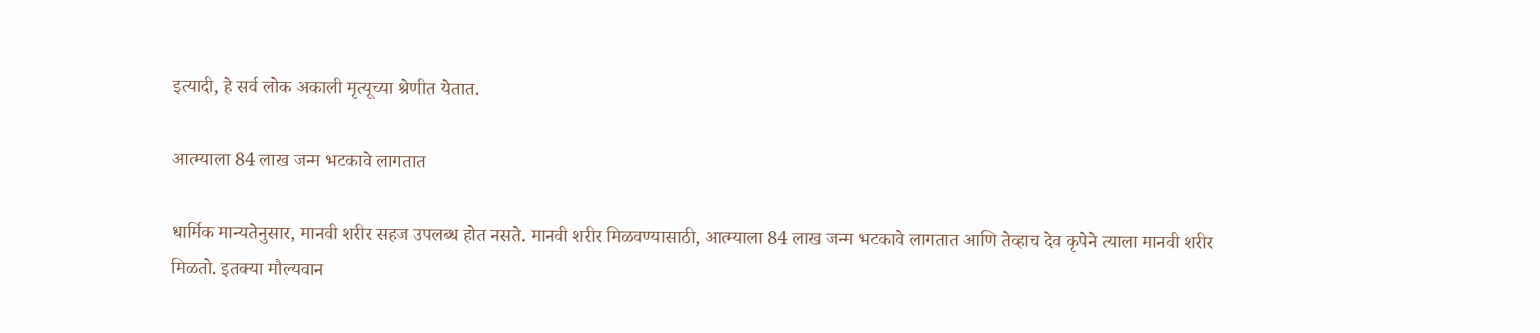इत्यादी, हे सर्व लोक अकाली मृत्यूच्या श्रेणीत येतात.

आत्म्याला 84 लाख जन्म भटकावे लागतात

धार्मिक मान्यतेनुसार, मानवी शरीर सहज उपलब्ध होत नसते. मानवी शरीर मिळवण्यासाठी, आत्म्याला 84 लाख जन्म भटकावे लागतात आणि तेव्हाच देव कृपेने त्याला मानवी शरीर मिळतो. इतक्या मौल्यवान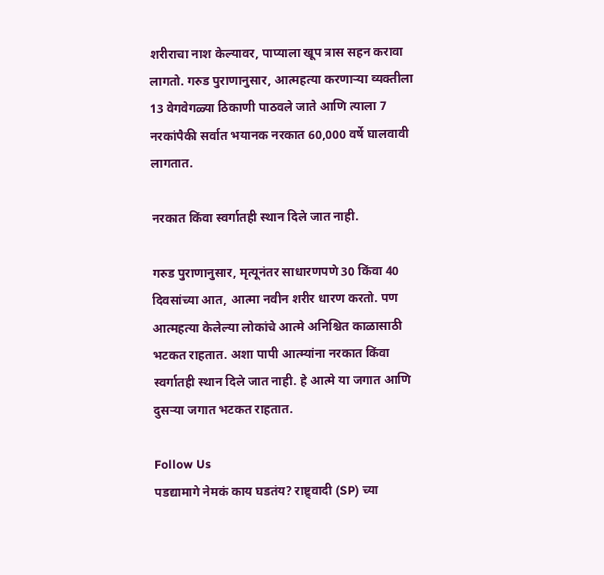शरीराचा नाश केल्यावर, पाप्याला खूप त्रास सहन करावा लागतो. गरुड पुराणानुसार, आत्महत्या करणाऱ्या व्यक्तीला 13 वेगवेगळ्या ठिकाणी पाठवले जाते आणि त्याला 7 नरकांपैकी सर्वात भयानक नरकात 60,000 वर्षे घालवावी लागतात.

नरकात किंवा स्वर्गातही स्थान दिले जात नाही.

गरुड पुराणानुसार, मृत्यूनंतर साधारणपणे 30 किंवा 40 दिवसांच्या आत, आत्मा नवीन शरीर धारण करतो. पण आत्महत्या केलेल्या लोकांचे आत्मे अनिश्चित काळासाठी भटकत राहतात. अशा पापी आत्म्यांना नरकात किंवा स्वर्गातही स्थान दिले जात नाही. हे आत्मे या जगात आणि दुसऱ्या जगात भटकत राहतात.

Follow Us
पडद्यामागे नेमकं काय घडतंय? राष्ट्र्वादी (SP) च्या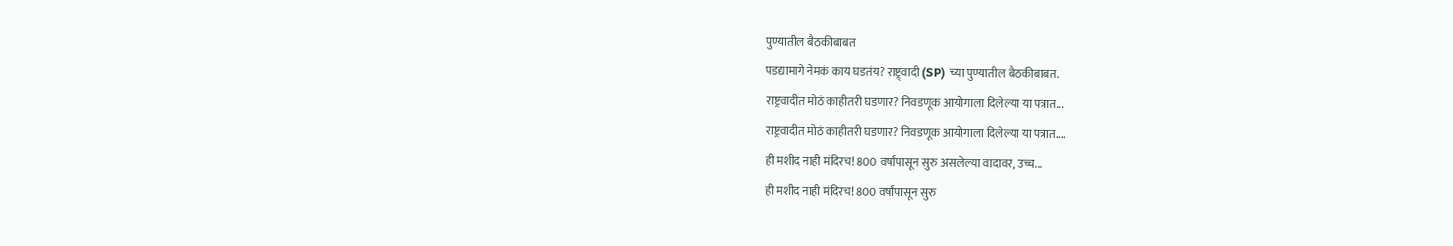पुण्यातील बैठकीबाबत
पडद्यामागे नेमकं काय घडतंय? राष्ट्र्वादी (SP) च्या पुण्यातील बैठकीबाबत.
राष्ट्रवादीत मोठं काहीतरी घडणार? निवडणूक आयोगाला दिलेल्या या पत्रात...
राष्ट्रवादीत मोठं काहीतरी घडणार? निवडणूक आयोगाला दिलेल्या या पत्रात....
ही मशीद नाही मंदिरच! 800 वर्षांपासून सुरु असलेल्या वादावर, उच्च...
ही मशीद नाही मंदिरच! 800 वर्षांपासून सुरु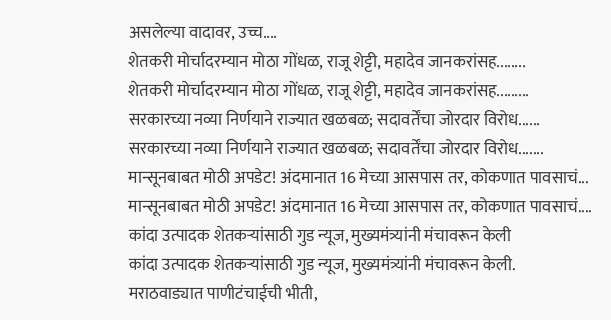असलेल्या वादावर, उच्च....
शेतकरी मोर्चादरम्यान मोठा गोंधळ, राजू शेट्टी, महादेव जानकरांसह........
शेतकरी मोर्चादरम्यान मोठा गोंधळ, राजू शेट्टी, महादेव जानकरांसह.........
सरकारच्या नव्या निर्णयाने राज्यात खळबळ; सदावर्तेंचा जोरदार विरोध......
सरकारच्या नव्या निर्णयाने राज्यात खळबळ; सदावर्तेंचा जोरदार विरोध.......
मान्सूनबाबत मोठी अपडेट! अंदमानात 16 मेच्या आसपास तर, कोकणात पावसाचं...
मान्सूनबाबत मोठी अपडेट! अंदमानात 16 मेच्या आसपास तर, कोकणात पावसाचं....
कांदा उत्पादक शेतकऱ्यांसाठी गुड न्यूज, मुख्यमंत्र्यांनी मंचावरून केली
कांदा उत्पादक शेतकऱ्यांसाठी गुड न्यूज, मुख्यमंत्र्यांनी मंचावरून केली.
मराठवाड्यात पाणीटंचाईची भीती,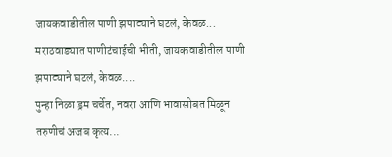जायकवाडीतील पाणी झपाट्याने घटलं, केवळ...
मराठवाड्यात पाणीटंचाईची भीती, जायकवाडीतील पाणी झपाट्याने घटलं, केवळ....
पुन्हा निळा ड्रम चर्चेत, नवरा आणि भावासोबत मिळून तरुणीचं अजब कृत्य...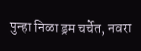पुन्हा निळा ड्रम चर्चेत, नवरा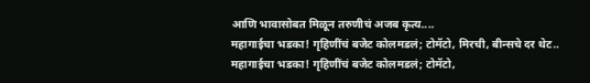आणि भावासोबत मिळून तरुणीचं अजब कृत्य....
महागाईचा भडका! गृहिणींचं बजेट कोलमडलं; टोमॅटो, मिरची, बीन्सचे दर थेट..
महागाईचा भडका! गृहिणींचं बजेट कोलमडलं; टोमॅटो,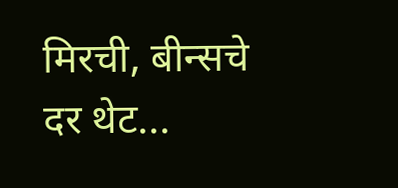मिरची, बीन्सचे दर थेट...